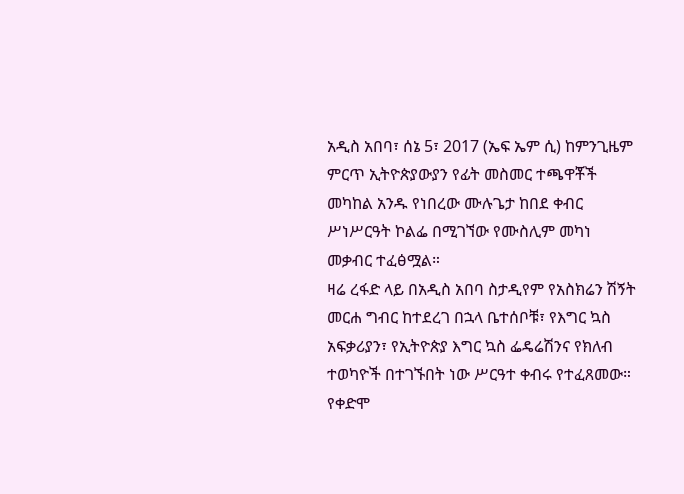አዲስ አበባ፣ ሰኔ 5፣ 2017 (ኤፍ ኤም ሲ) ከምንጊዜም ምርጥ ኢትዮጵያውያን የፊት መስመር ተጫዋቾች መካከል አንዱ የነበረው ሙሉጌታ ከበደ ቀብር ሥነሥርዓት ኮልፌ በሚገኘው የሙስሊም መካነ መቃብር ተፈፅሟል።
ዛሬ ረፋድ ላይ በአዲስ አበባ ስታዲየም የአስክሬን ሽኝት መርሐ ግብር ከተደረገ በኋላ ቤተሰቦቹ፣ የእግር ኳስ አፍቃሪያን፣ የኢትዮጵያ እግር ኳስ ፌዴሬሽንና የክለብ ተወካዮች በተገኙበት ነው ሥርዓተ ቀብሩ የተፈጸመው።
የቀድሞ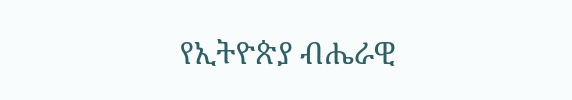የኢትዮጵያ ብሔራዊ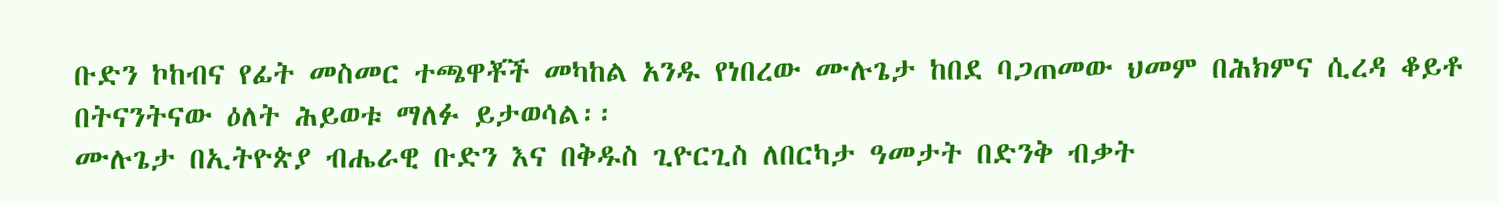ቡድን ኮከብና የፊት መስመር ተጫዋቾች መካከል አንዱ የነበረው ሙሉጌታ ከበደ ባጋጠመው ህመም በሕክምና ሲረዳ ቆይቶ በትናንትናው ዕለት ሕይወቱ ማለፉ ይታወሳል፡፡
ሙሉጌታ በኢትዮጵያ ብሔራዊ ቡድን እና በቅዱስ ጊዮርጊስ ለበርካታ ዓመታት በድንቅ ብቃት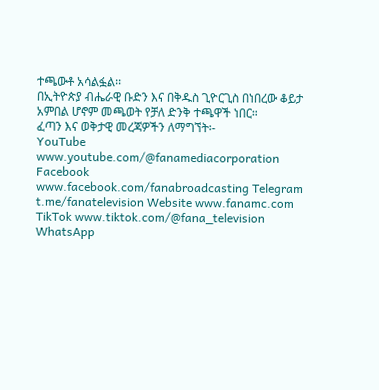ተጫውቶ አሳልፏል፡፡
በኢትዮጵያ ብሔራዊ ቡድን እና በቅዱስ ጊዮርጊስ በነበረው ቆይታ አምበል ሆኖም መጫወት የቻለ ድንቅ ተጫዋች ነበር።
ፈጣን እና ወቅታዊ መረጃዎችን ለማግኘት፡-
YouTube www.youtube.com/@fanamediacorporation Facebook www.facebook.com/fanabroadcasting Telegram t.me/fanatelevision Website www.fanamc.com TikTok www.tiktok.com/@fana_television WhatsApp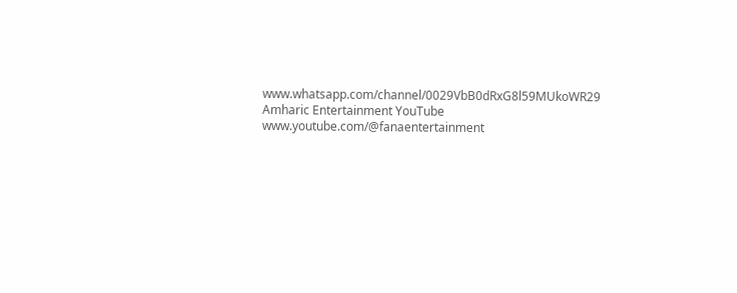www.whatsapp.com/channel/0029VbB0dRxG8l59MUkoWR29 Amharic Entertainment YouTube www.youtube.com/@fanaentertainment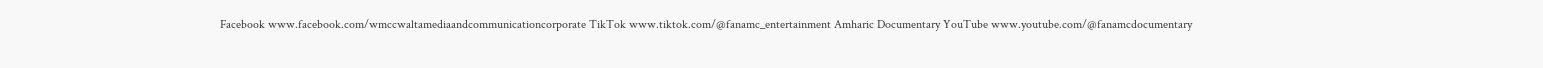Facebook www.facebook.com/wmccwaltamediaandcommunicationcorporate TikTok www.tiktok.com/@fanamc_entertainment Amharic Documentary YouTube www.youtube.com/@fanamcdocumentary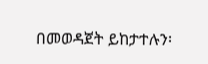በመወዳጀት ይከታተሉን፡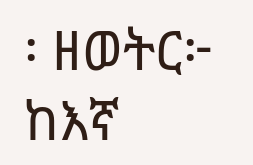፡ ዘወትር፦ ከእኛ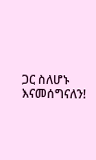ጋር ስለሆኑ እናመሰግናለን!